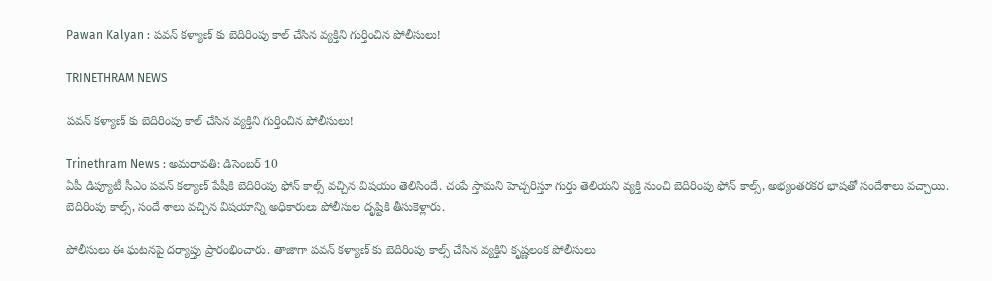Pawan Kalyan : పవన్ కళ్యాణ్ కు బెదిరింపు కాల్ చేసిన వ్యక్తిని గుర్తించిన పోలీసులు!

TRINETHRAM NEWS

పవన్ కళ్యాణ్ కు బెదిరింపు కాల్ చేసిన వ్యక్తిని గుర్తించిన పోలీసులు!

Trinethram News : అమరావతి: డిసెంబర్ 10
ఏపీ డిప్యూటీ సీఎం పవన్ కల్యాణ్ పేషీకి బెదిరింపు ఫోన్ కాల్స్ వచ్చిన విషయం తెలిసిందే. చంపే స్తామని హెచ్చరిస్తూ గుర్తు తెలియని వ్యక్తి నుంచి బెదిరింపు ఫోన్ కాల్స్, అభ్యంతరకర భాషతో సందేశాలు వచ్చాయి. బెదిరింపు కాల్స్, సందే శాలు వచ్చిన విషయాన్ని అధికారులు పోలీసుల దృష్టికి తీసుకెళ్లారు.

పోలీసులు ఈ ఘటనపై దర్యాప్తు ప్రారంభించారు. తాజాగా పవన్ కళ్యాణ్ కు బెదిరింపు కాల్స్ చేసిన వ్యక్తిని కృష్ణలంక పోలీసులు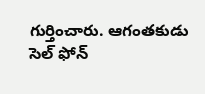గుర్తించారు. ఆగంతకుడు సెల్ ఫోన్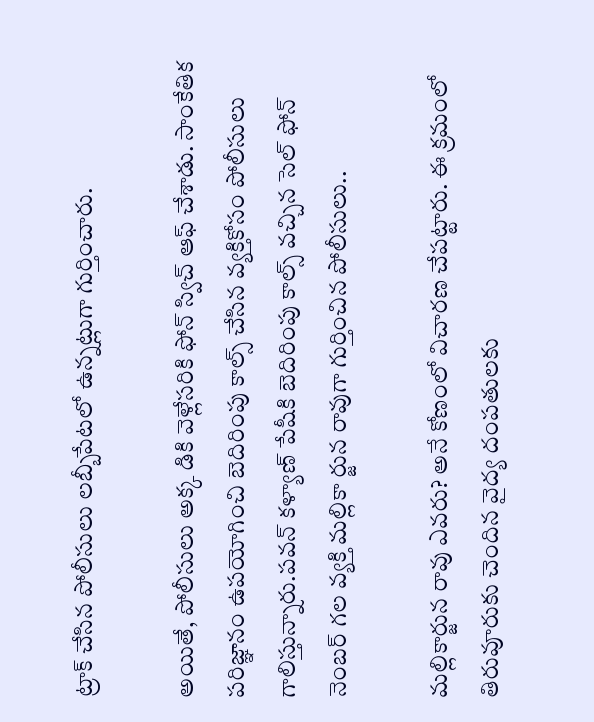ట్రాక్ చేసిన పోలీసులు లబ్బీపేటలో ఉన్నట్లుగా గుర్తించారు.

అయితే, పోలీసులు అక్క డికి వెళ్లేసరికి ఫోన్ స్విచ్ ఆఫ్ చేశాడు. సాంకేతిక పరిజ్ఞానం ఉపయోగించి బెదిరింపు కాల్స్ చేసిన వ్యక్తికోసం పోలీసులు గాలిస్తున్నారు.పవన్ కళ్యాణ్ పేషీకి బెదిరింపు కాల్స్ వచ్చిన సెల్ ఫోన్ నెంబర్ గల వ్యక్తి మల్లికా ర్జున రావుగా గుర్తించిన పోలీసులు..

మల్లికార్జున రావు ఎవరు? అనే కోణంలో విచారణ చేపట్టారు. ఈ క్రమంలో తిరువూరుకు చెందిన వైద్య దంపతులకు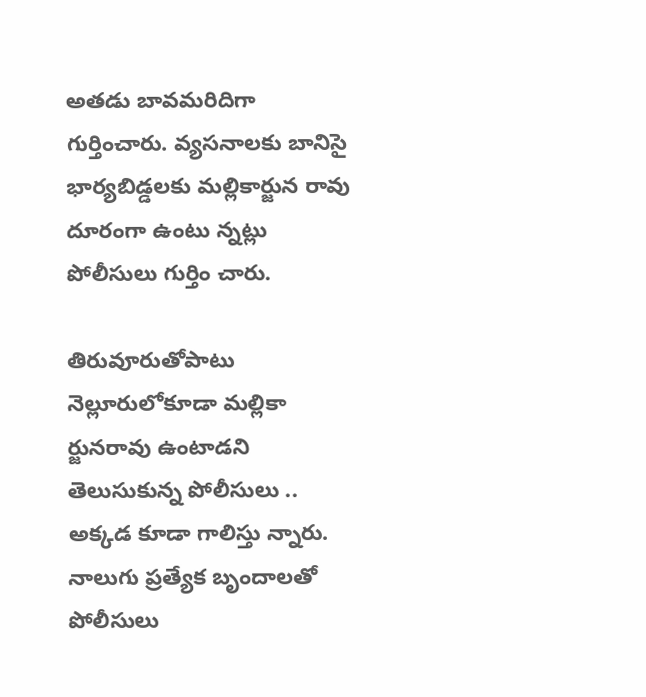అతడు బావమరిదిగా గుర్తించారు. వ్యసనాలకు బానిసై భార్యబిడ్డలకు మల్లికార్జున రావు దూరంగా ఉంటు న్నట్లు పోలీసులు గుర్తిం చారు.

తిరువూరుతోపాటు నెల్లూరులోకూడా మల్లికా ర్జునరావు ఉంటాడని తెలుసుకున్న పోలీసులు .. అక్కడ కూడా గాలిస్తు న్నారు. నాలుగు ప్రత్యేక బృందాలతో పోలీసులు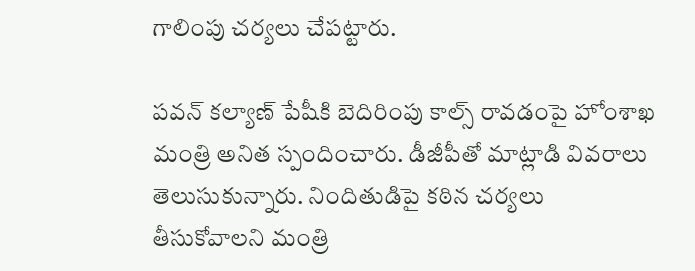గాలింపు చర్యలు చేపట్టారు.

పవన్ కల్యాణ్ పేషీకి బెదిరింపు కాల్స్ రావడంపై హోంశాఖ మంత్రి అనిత స్పందించారు. డీజీపీతో మాట్లాడి వివరాలు తెలుసుకున్నారు. నిందితుడిపై కఠిన చర్యలు తీసుకోవాలని మంత్రి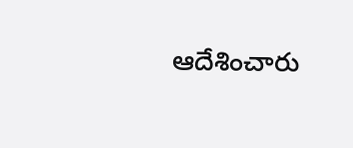ఆదేశించారు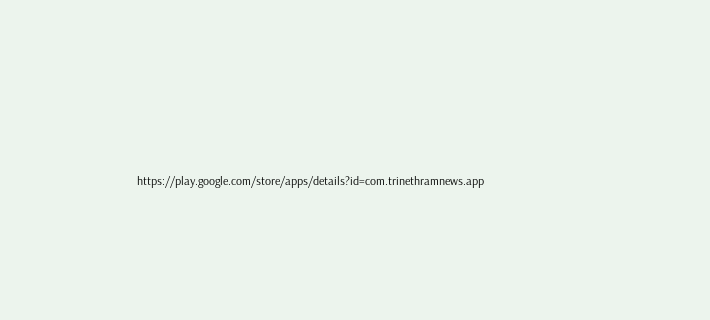https://play.google.com/store/apps/details?id=com.trinethramnews.app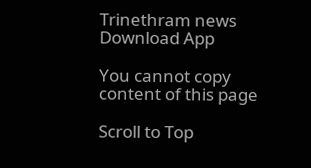Trinethram news
Download App

You cannot copy content of this page

Scroll to Top